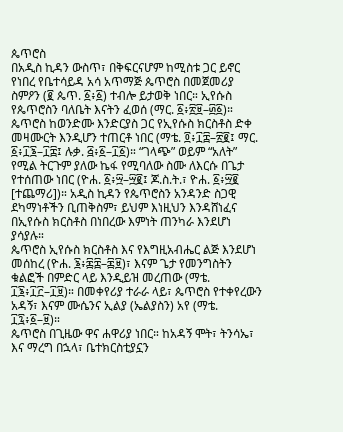ጴጥሮስ
በአዲስ ኪዳን ውስጥ፣ በቅፍርናሆም ከሚስቱ ጋር ይኖር የነበረ የቤተሳይዳ አሳ አጥማጅ ጴጥሮስ በመጀመሪያ ስምዖን (፪ ጴጥ. ፩፥፩) ተብሎ ይታወቅ ነበር። ኢየሱስ የጴጥሮስን ባለቤት እናትን ፈወሰ (ማር. ፩፥፳፱–፴፩)። ጴጥሮስ ከወንድሙ እንድርያስ ጋር የኢየሱስ ክርስቶስ ድቀ መዛሙርት እንዲሆን ተጠርቶ ነበር (ማቴ. ፬፥፲፰–፳፪፤ ማር. ፩፥፲፮–፲፰፤ ሉቃ. ፭፥፩–፲፩)። “ገላጭ” ወይም “አለት” የሚል ትርጉም ያለው ኬፋ የሚባለው ስሙ ለእርሱ በጌታ የተሰጠው ነበር (ዮሐ. ፩፥፵–፵፪፤ ጆ.ስ.ት.፣ ዮሐ. ፩፥፵፪ [ተጨማሪ])። አዲስ ኪዳን የጴጥሮስን አንዳንድ ስጋዊ ደካማነቶችን ቢጠቅስም፣ ይህም እነዚህን እንዳሸነፈና በኢየሱስ ክርስቶስ በነበረው እምነት ጠንካራ እንደሆነ ያሳያሉ።
ጴጥሮስ ኢየሱስ ክርስቶስ እና የእግዚአብሔር ልጅ እንደሆነ መሰከረ (ዮሐ. ፮፥፷፰–፷፱)፣ እናም ጌታ የመንግስትን ቁልፎች በምድር ላይ እንዲይዝ መረጠው (ማቴ. ፲፮፥፲፫–፲፱)። በመቀየሪያ ተራራ ላይ፣ ጴጥሮስ የተቀየረውን አዳኝ፣ እናም ሙሴንና ኢልያ (ኤልያስን) አየ (ማቴ. ፲፯፥፩–፱)።
ጴጥሮስ በጊዜው ዋና ሐዋሪያ ነበር። ከአዳኝ ሞት፣ ትንሳኤ፣ እና ማረግ በኋላ፣ ቤተክርስቲያኗን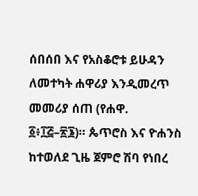ሰበሰበ እና የአስቆሮቱ ይሁዳን ለመተካት ሐዋሪያ እንዲመረጥ መመሪያ ሰጠ (የሐዋ. ፩፥፲፭–፳፮)። ጴጥሮስ እና ዮሐንስ ከተወለደ ጊዜ ጀምሮ ሽባ የነበረ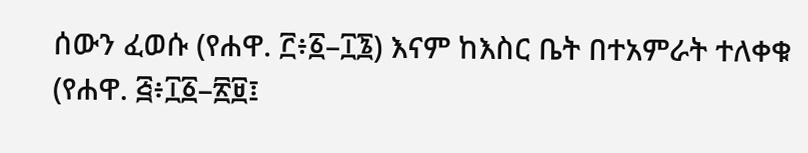ሰውን ፈወሱ (የሐዋ. ፫፥፩–፲፮) እናም ከእስር ቤት በተአምራት ተለቀቁ (የሐዋ. ፭፥፲፩–፳፱፤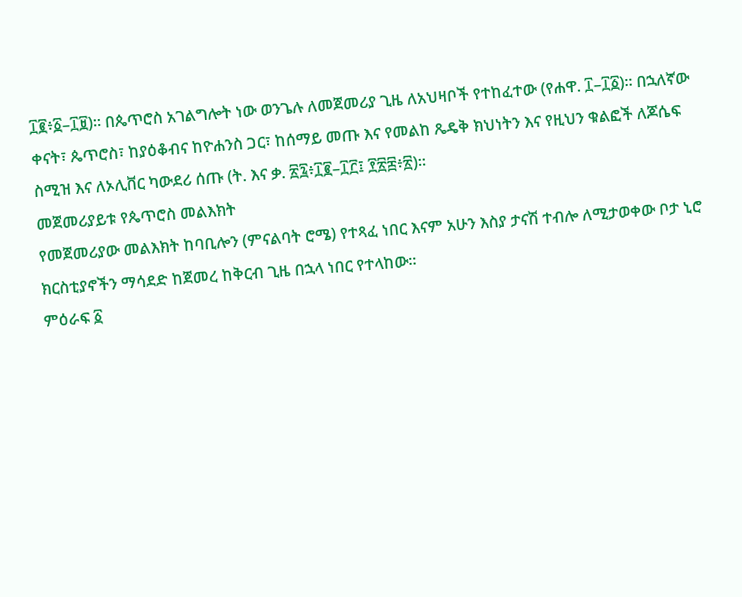፲፪፥፩–፲፱)። በጴጥሮስ አገልግሎት ነው ወንጌሉ ለመጀመሪያ ጊዜ ለአህዛቦች የተከፈተው (የሐዋ. ፲–፲፩)። በኋለኛው ቀናት፣ ጴጥሮስ፣ ከያዕቆብና ከዮሐንስ ጋር፣ ከሰማይ መጡ እና የመልከ ጼዴቅ ክህነትን እና የዚህን ቁልፎች ለጆሴፍ ስሚዝ እና ለኦሊቨር ካውደሪ ሰጡ (ት. እና ቃ. ፳፯፥፲፪–፲፫፤ ፻፳፰፥፳)።
መጀመሪያይቱ የጴጥሮስ መልእክት
የመጀመሪያው መልእክት ከባቢሎን (ምናልባት ሮሜ) የተጻፈ ነበር እናም አሁን እስያ ታናሽ ተብሎ ለሚታወቀው ቦታ ኒሮ ክርስቲያኖችን ማሳደድ ከጀመረ ከቅርብ ጊዜ በኋላ ነበር የተላከው።
ምዕራፍ ፩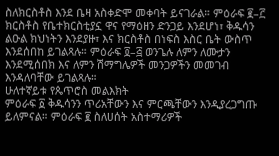ስለክርስቶስ እንደ ቤዛ አስቀድሞ መቀባት ይናገራል። ምዕራፍ ፪–፫ ክርስቶስ የቤተክርስቲያኗ ዋና የማዕዘን ድንጋይ እንደሆነ፣ ቅዱሳን ልዑል ክህነትን እንደያዙ፣ እና ክርስቶስ በነፍስ እስር ቤት ውስጥ እንደሰበከ ይገልጻሉ። ምዕራፍ ፬–፭ ወንጌሉ ለምን ለሙታን እንደሚሰበክ እና ለምን ሽማግሌዎች መንጋዎችን መመገብ እንዳለባቸው ይገልጻሉ።
ሁለተኛይቱ የጴጥሮስ መልእክት
ምዕራፍ ፩ ቅዱሳንን ጥሪአቸውን እና ምርጫቸውን እንዲያረጋግጡ ይለምናል። ምዕራፍ ፪ ስለሀሰት አስተማሪዎች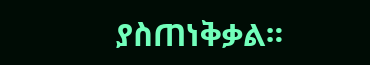ያስጠነቅቃል።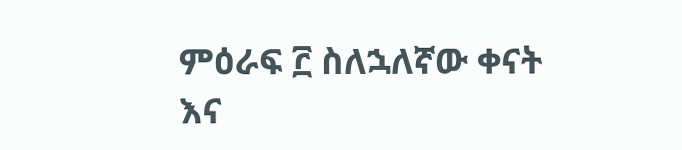ምዕራፍ ፫ ስለኋለኛው ቀናት እና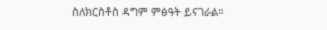ስለክርስቶስ ዳግም ምፅዓት ይናገራል።